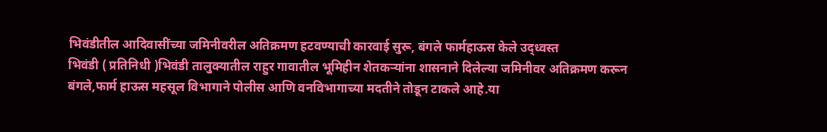भिवंडीतील आदिवासींच्या जमिनीवरील अतिक्रमण हटवण्याची कारवाई सुरू, बंगले फार्महाऊस केले उद्ध्वस्त
भिवंडी ( प्रतिनिधी )भिवंडी तालुक्यातील राहुर गावातील भूमिहीन शेतकऱ्यांना शासनाने दिलेल्या जमिनीवर अतिक्रमण करून बंगले,फार्म हाऊस महसूल विभागाने पोलीस आणि वनविभागाच्या मदतीने तोडून टाकले आहे.या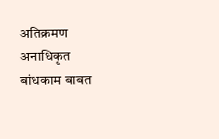अतिक्रमण अनाधिकृत बांधकाम बाबत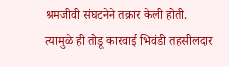श्रमजीवी संघटनेने तक्रार केली होती. त्यामुळे ही तोडू कारवाई भिवंडी तहसीलदार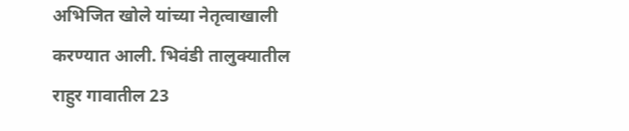अभिजित खोले यांच्या नेतृत्वाखाली करण्यात आली. भिवंडी तालुक्यातील राहुर गावातील 23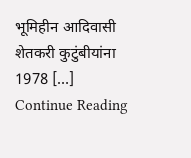भूमिहीन आदिवासी शेतकरी कुटुंबीयांना 1978 […]
Continue Reading